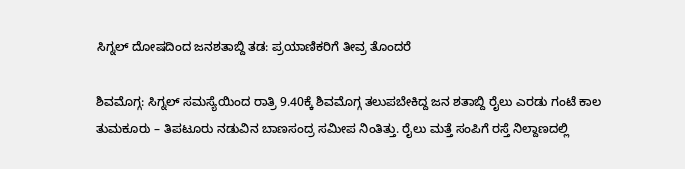ಸಿಗ್ನಲ್ ದೋಷದಿಂದ ಜನಶತಾಬ್ದಿ ತಡ: ಪ್ರಯಾಣಿಕರಿಗೆ ತೀವ್ರ ತೊಂದರೆ

ಶಿವಮೊಗ್ಗ: ಸಿಗ್ನಲ್ ಸಮಸ್ಯೆಯಿಂದ ರಾತ್ರಿ 9.40ಕ್ಕೆ ಶಿವಮೊಗ್ಗ ತಲುಪಬೇಕಿದ್ದ ಜನ ಶತಾಬ್ದಿ ರೈಲು ಎರಡು ಗಂಟೆ ಕಾಲ ತುಮಕೂರು – ತಿಪಟೂರು ನಡುವಿನ ಬಾಣಸಂದ್ರ ಸಮೀಪ ನಿಂತಿತ್ತು. ರೈಲು ಮತ್ತೆ ಸಂಪಿಗೆ ರಸ್ತೆ ನಿಲ್ದಾಣದಲ್ಲಿ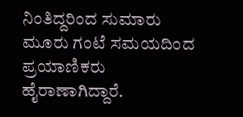ನಿಂತಿದ್ದರಿಂದ ಸುಮಾರು ಮೂರು ಗಂಟೆ ಸಮಯದಿಂದ ಪ್ರಯಾಣಿಕರು ಹೈರಾಣಾಗಿದ್ದಾರೆ.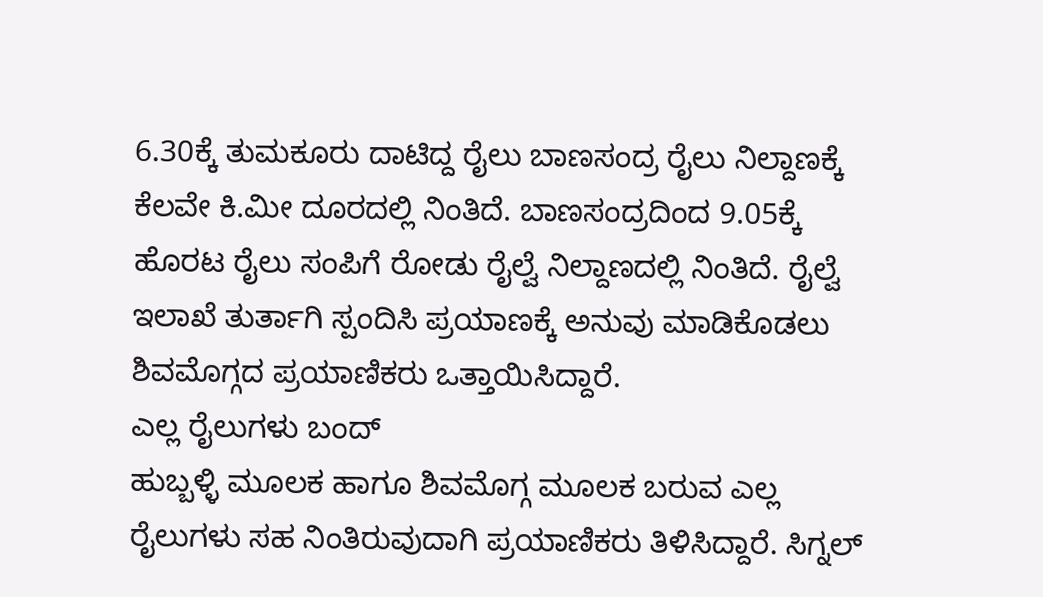6.30ಕ್ಕೆ ತುಮಕೂರು ದಾಟಿದ್ದ ರೈಲು ಬಾಣಸಂದ್ರ ರೈಲು ನಿಲ್ದಾಣಕ್ಕೆ ಕೆಲವೇ ಕಿ.ಮೀ ದೂರದಲ್ಲಿ ನಿಂತಿದೆ. ಬಾಣಸಂದ್ರದಿಂದ 9.05ಕ್ಕೆ ಹೊರಟ ರೈಲು ಸಂಪಿಗೆ ರೋಡು ರೈಲ್ವೆ ನಿಲ್ದಾಣದಲ್ಲಿ ನಿಂತಿದೆ. ರೈಲ್ವೆ ಇಲಾಖೆ ತುರ್ತಾಗಿ ಸ್ಪಂದಿಸಿ ಪ್ರಯಾಣಕ್ಕೆ ಅನುವು ಮಾಡಿಕೊಡಲು ಶಿವಮೊಗ್ಗದ ಪ್ರಯಾಣಿಕರು ಒತ್ತಾಯಿಸಿದ್ದಾರೆ.
ಎಲ್ಲ ರೈಲುಗಳು ಬಂದ್
ಹುಬ್ಬಳ್ಳಿ ಮೂಲಕ ಹಾಗೂ ಶಿವಮೊಗ್ಗ ಮೂಲಕ ಬರುವ ಎಲ್ಲ ರೈಲುಗಳು ಸಹ ನಿಂತಿರುವುದಾಗಿ ಪ್ರಯಾಣಿಕರು ತಿಳಿಸಿದ್ದಾರೆ. ಸಿಗ್ನಲ್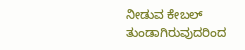ನೀಡುವ ಕೇಬಲ್ ತುಂಡಾಗಿರುವುದರಿಂದ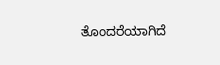ತೊಂದರೆಯಾಗಿದೆ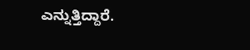ಎನ್ನುತ್ತಿದ್ದಾರೆ.